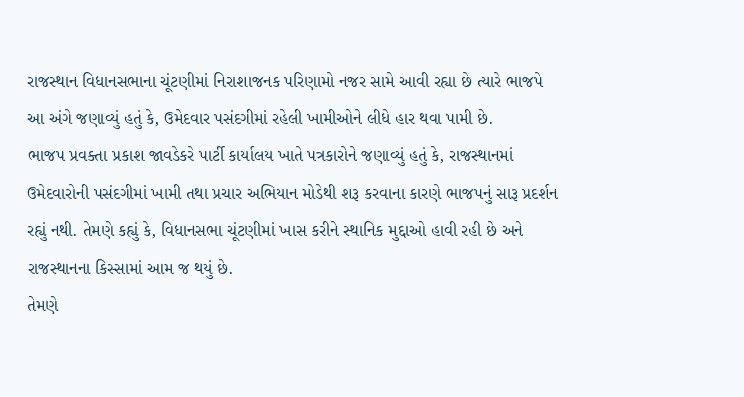રાજસ્થાન વિધાનસભાના ચૂંટણીમાં નિરાશાજનક પરિણામો નજર સામે આવી રહ્યા છે ત્યારે ભાજપે આ અંગે જણાવ્યું હતું કે, ઉમેદવાર પસંદગીમાં રહેલી ખામીઓને લીધે હાર થવા પામી છે.
ભાજપ પ્રવક્તા પ્રકાશ જાવડેકરે પાર્ટી કાર્યાલય ખાતે પત્રકારોને જણાવ્યું હતું કે, રાજસ્થાનમાં ઉમેદવારોની પસંદગીમાં ખામી તથા પ્રચાર અભિયાન મોડેથી શરૂ કરવાના કારણે ભાજપનું સારૂ પ્રદર્શન રહ્યું નથી. તેમણે કહ્યું કે, વિધાનસભા ચૂંટણીમાં ખાસ કરીને સ્થાનિક મુદ્દાઓ હાવી રહી છે અને રાજસ્થાનના કિસ્સામાં આમ જ થયું છે.
તેમણે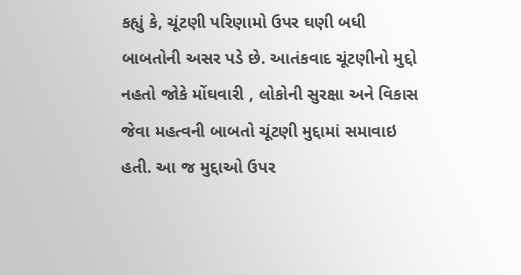કહ્યું કે, ચૂંટણી પરિણામો ઉપર ઘણી બધી બાબતોની અસર પડે છે. આતંકવાદ ચૂંટણીનો મુદ્દો નહતો જોકે મોંઘવારી , લોકોની સુરક્ષા અને વિકાસ જેવા મહત્વની બાબતો ચૂંટણી મુદ્દામાં સમાવાઇ હતી. આ જ મુદ્દાઓ ઉપર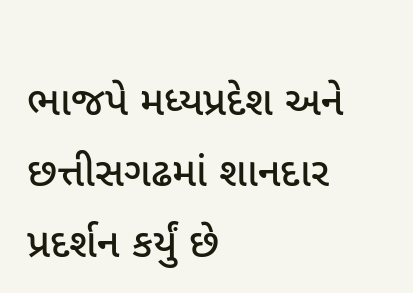ભાજપે મધ્યપ્રદેશ અને છત્તીસગઢમાં શાનદાર પ્રદર્શન કર્યું છે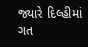જ્યારે દિલ્હીમાં ગત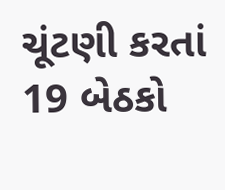ચૂંટણી કરતાં 19 બેઠકો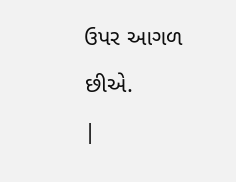ઉપર આગળ છીએ.
|